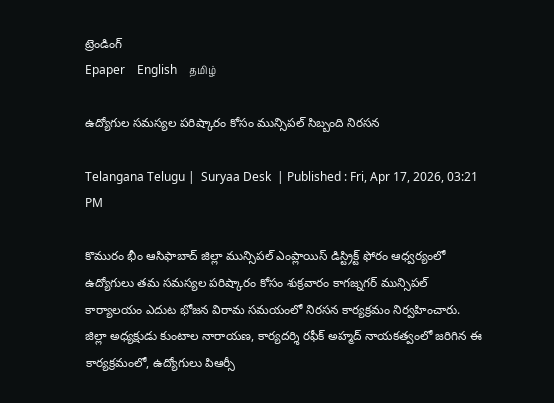ట్రెండింగ్
Epaper    English    தமிழ்

ఉద్యోగుల సమస్యల పరిష్కారం కోసం మున్సిపల్ సిబ్బంది నిరసన

Telangana Telugu |  Suryaa Desk  | Published : Fri, Apr 17, 2026, 03:21 PM

కొమురం భీం ఆసిఫాబాద్ జిల్లా మున్సిపల్ ఎంప్లాయిస్ డిస్ట్రిక్ట్ ఫోరం ఆధ్వర్యంలో ఉద్యోగులు తమ సమస్యల పరిష్కారం కోసం శుక్రవారం కాగజ్నగర్ మున్సిపల్ కార్యాలయం ఎదుట భోజన విరామ సమయంలో నిరసన కార్యక్రమం నిర్వహించారు. జిల్లా అధ్యక్షుడు కుంటాల నారాయణ, కార్యదర్శి రఫీక్ అహ్మద్ నాయకత్వంలో జరిగిన ఈ కార్యక్రమంలో, ఉద్యోగులు పిఆర్సీ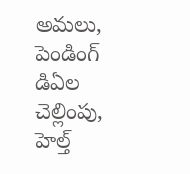అమలు, పెండింగ్ డిఏల చెల్లింపు, హెల్త్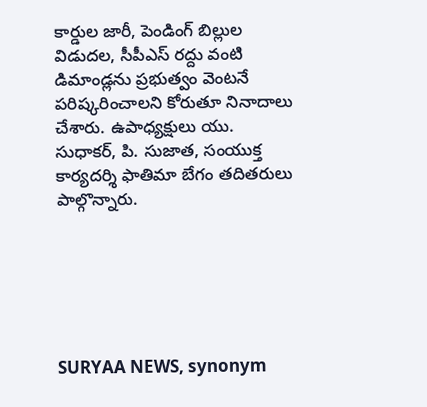కార్డుల జారీ, పెండింగ్ బిల్లుల విడుదల, సీపీఎస్ రద్దు వంటి డిమాండ్లను ప్రభుత్వం వెంటనే పరిష్కరించాలని కోరుతూ నినాదాలు చేశారు. ఉపాధ్యక్షులు యు. సుధాకర్, పి. సుజాత, సంయుక్త కార్యదర్శి ఫాతిమా బేగం తదితరులు పాల్గొన్నారు.






SURYAA NEWS, synonym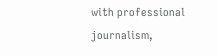with professional journalism,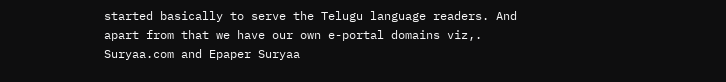started basically to serve the Telugu language readers. And apart from that we have our own e-portal domains viz,. Suryaa.com and Epaper Suryaa